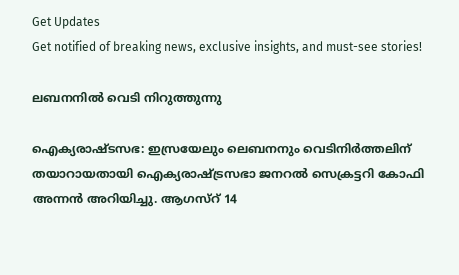Get Updates
Get notified of breaking news, exclusive insights, and must-see stories!

ലബനനില്‍ വെടി നിറുത്തുന്നു

ഐക്യരാഷ്ടസഭ: ഇസ്രയേലും ലെബനനും വെടിനിര്‍ത്തലിന് തയാറായതായി ഐക്യരാഷ്ട്രസഭാ ജനറല്‍ സെക്രട്ടറി കോഫി അന്നന്‍ അറിയിച്ചു. ആഗസ്റ് 14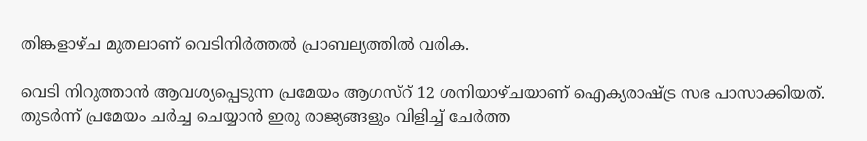തിങ്കളാഴ്ച മുതലാണ് വെടിനിര്‍ത്തല്‍ പ്രാബല്യത്തില്‍ വരിക.

വെടി നിറുത്താന്‍ ആവശ്യപ്പെടുന്ന പ്രമേയം ആഗസ്റ് 12 ശനിയാഴ്ചയാണ് ഐക്യരാഷ്ട്ര സഭ പാസാക്കിയത്. തുടര്‍ന്ന് പ്രമേയം ചര്‍ച്ച ചെയ്യാന്‍ ഇരു രാജ്യങ്ങളും വിളിച്ച് ചേര്‍ത്ത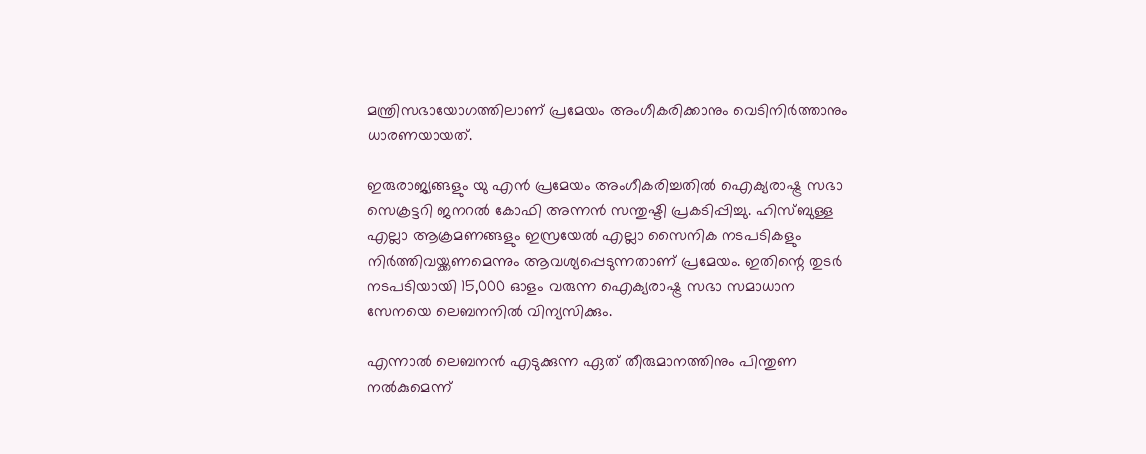മന്ത്രിസഭായോഗത്തിലാണ് പ്രമേയം അംഗീകരിക്കാനും വെടിനിര്‍ത്താനും ധാരണയായത്.

ഇരുരാജ്യങ്ങളും യു എന്‍ പ്രമേയം അംഗീകരിച്ചതില്‍ ഐക്യരാഷ്ട്ര സഭാ സെക്രട്ടറി ജനറല്‍ കോഫി അന്നന്‍ സന്തുഷ്ടി പ്രകടിപ്പിച്ചു. ഹിസ്ബുള്ള എല്ലാ ആക്രമണങ്ങളും ഇസ്രയേല്‍ എല്ലാ സൈനിക നടപടികളും നിര്‍ത്തിവയ്ക്കണമെന്നും ആവശ്യപ്പെടുന്നതാണ് പ്രമേയം. ഇതിന്റെ തുടര്‍ നടപടിയായി 15,000 ഓളം വരുന്ന ഐക്യരാഷ്ട്ര സഭാ സമാധാന സേനയെ ലെബനനില്‍ വിന്യസിക്കും.

എന്നാല്‍ ലെബനന്‍ എടുക്കുന്ന ഏത് തീരുമാനത്തിനും പിന്തുണ നല്‍കുമെന്ന്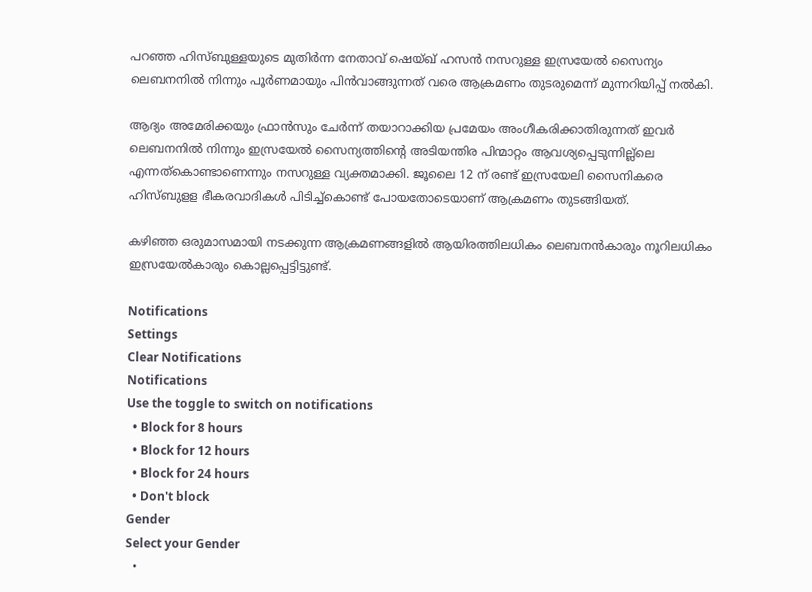പറഞ്ഞ ഹിസ്ബുള്ളയുടെ മുതിര്‍ന്ന നേതാവ് ഷെയ്ഖ് ഹസന്‍ നസറുള്ള ഇസ്രയേല്‍ സൈന്യം ലെബനനില്‍ നിന്നും പൂര്‍ണമായും പിന്‍വാങ്ങുന്നത് വരെ ആക്രമണം തുടരുമെന്ന് മുന്നറിയിപ്പ് നല്‍കി.

ആദ്യം അമേരിക്കയും ഫ്രാന്‍സും ചേര്‍ന്ന് തയാറാക്കിയ പ്രമേയം അംഗീകരിക്കാതിരുന്നത് ഇവര്‍ ലെബനനില്‍ നിന്നും ഇസ്രയേല്‍ സൈന്യത്തിന്റെ അടിയന്തിര പിന്മാറ്റം ആവശ്യപ്പെടുന്നില്ല്ലെ എന്നത്കൊണ്ടാണെന്നും നസറുള്ള വ്യക്തമാക്കി. ജൂലൈ 12 ന് രണ്ട് ഇസ്രയേലി സൈനികരെ ഹിസ്ബുളള ഭീകരവാദികള്‍ പിടിച്ച്കൊണ്ട് പോയതോടെയാണ് ആക്രമണം തുടങ്ങിയത്.

കഴിഞ്ഞ ഒരുമാസമായി നടക്കുന്ന ആക്രമണങ്ങളില്‍ ആയിരത്തിലധികം ലെബനന്‍കാരും നൂറിലധികം ഇസ്രയേല്‍കാരും കൊല്ലപ്പെട്ടിട്ടുണ്ട്.

Notifications
Settings
Clear Notifications
Notifications
Use the toggle to switch on notifications
  • Block for 8 hours
  • Block for 12 hours
  • Block for 24 hours
  • Don't block
Gender
Select your Gender
  •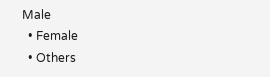Male
  • Female
  • Others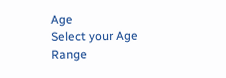Age
Select your Age Range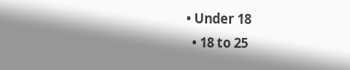• Under 18
  • 18 to 25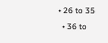• 26 to 35
  • 36 to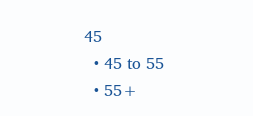45
  • 45 to 55
  • 55+